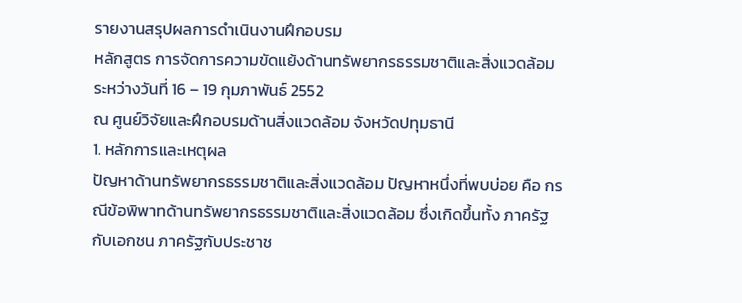รายงานสรุปผลการดำเนินงานฝึกอบรม
หลักสูตร การจัดการความขัดแย้งด้านทรัพยากรธรรมชาติและสิ่งแวดล้อม
ระหว่างวันที่ 16 – 19 กุมภาพันธ์ 2552
ณ ศูนย์วิจัยและฝึกอบรมด้านสิ่งแวดล้อม จังหวัดปทุมธานี
1. หลักการและเหตุผล
ปัญหาด้านทรัพยากรธรรมชาติและสิ่งแวดล้อม ปัญหาหนึ่งที่พบบ่อย คือ กรณีข้อพิพาทด้านทรัพยากรธรรมชาติและสิ่งแวดล้อม ซึ่งเกิดขึ้นทั้ง ภาครัฐกับเอกชน ภาครัฐกับประชาช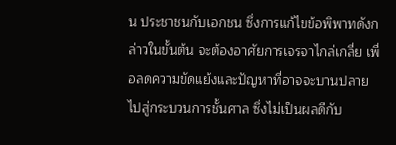น ประชาชนกับเอกชน ซึ่งการแก้ไขข้อพิพาทดังกล่าวในขั้นต้น จะต้องอาศัยการเจรจาไกล่เกลี่ย เพื่อลดความขัดแย้งและปัญหาที่อาจจะบานปลายไปสู่กระบวนการชั้นศาล ซึ่งไม่เป็นผลดีกับ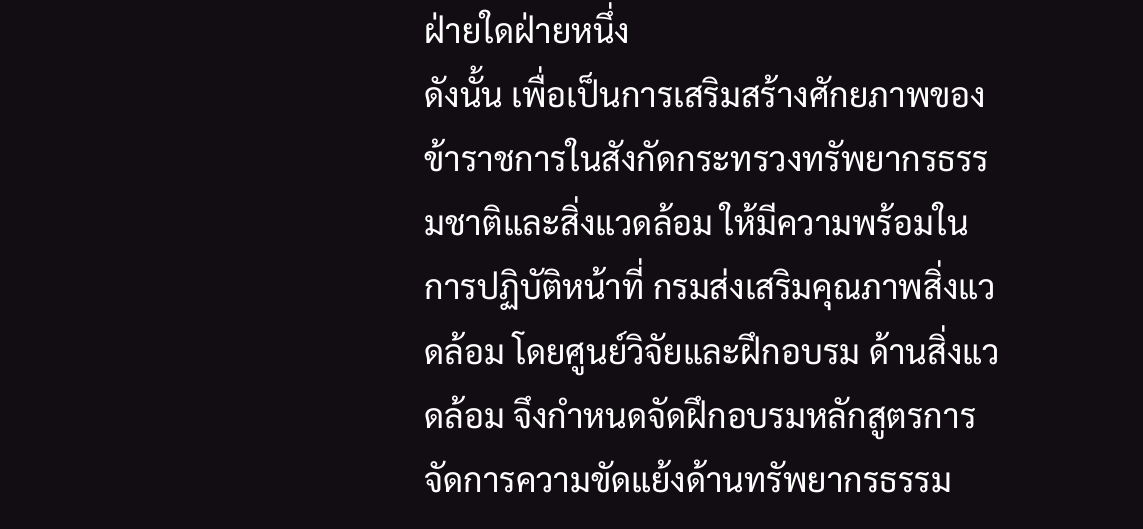ฝ่ายใดฝ่ายหนึ่ง
ดังนั้น เพื่อเป็นการเสริมสร้างศักยภาพของข้าราชการในสังกัดกระทรวงทรัพยากรธรรมชาติและสิ่งแวดล้อม ให้มีความพร้อมในการปฏิบัติหน้าที่ กรมส่งเสริมคุณภาพสิ่งแวดล้อม โดยศูนย์วิจัยและฝึกอบรม ด้านสิ่งแวดล้อม จึงกำหนดจัดฝึกอบรมหลักสูตรการจัดการความขัดแย้งด้านทรัพยากรธรรม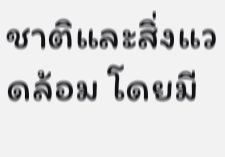ชาติและสิ่งแวดล้อม โดยมี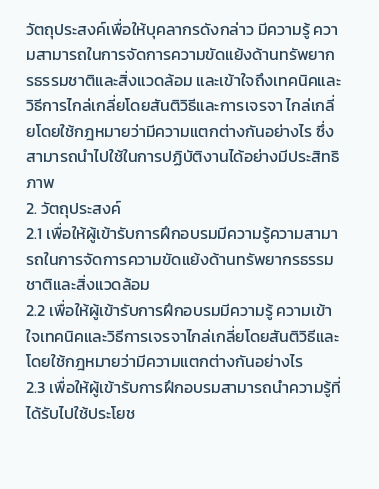วัตถุประสงค์เพื่อให้บุคลากรดังกล่าว มีความรู้ ความสามารถในการจัดการความขัดแย้งด้านทรัพยากรธรรมชาติและสิ่งแวดล้อม และเข้าใจถึงเทคนิคและวิธีการไกล่เกลี่ยโดยสันติวิธีและการเจรจา ไกล่เกลี่ยโดยใช้กฎหมายว่ามีความแตกต่างกันอย่างไร ซึ่งสามารถนำไปใช้ในการปฏิบัติงานได้อย่างมีประสิทธิภาพ
2. วัตถุประสงค์
2.1 เพื่อให้ผู้เข้ารับการฝึกอบรมมีความรู้ความสามารถในการจัดการความขัดแย้งด้านทรัพยากรธรรมชาติและสิ่งแวดล้อม
2.2 เพื่อให้ผู้เข้ารับการฝึกอบรมมีความรู้ ความเข้าใจเทคนิคและวิธีการเจรจาไกล่เกลี่ยโดยสันติวิธีและโดยใช้กฎหมายว่ามีความแตกต่างกันอย่างไร
2.3 เพื่อให้ผู้เข้ารับการฝึกอบรมสามารถนำความรู้ที่ได้รับไปใช้ประโยช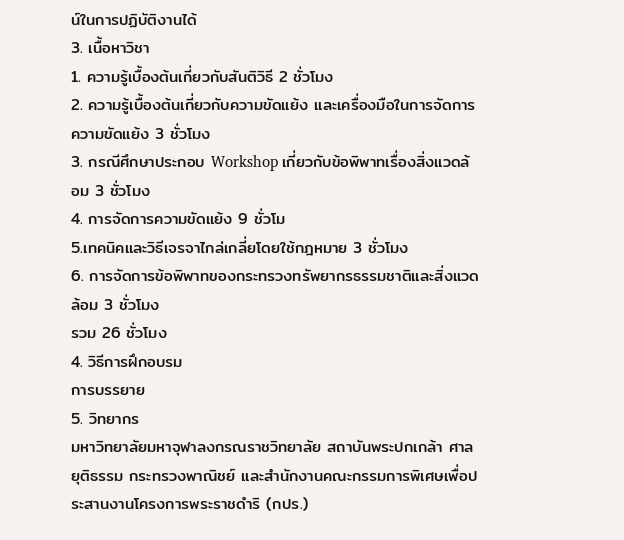น์ในการปฏิบัติงานได้
3. เนื้อหาวิชา
1. ความรู้เบื้องต้นเกี่ยวกับสันติวิธี 2 ชั่วโมง
2. ความรู้เบื้องต้นเกี่ยวกับความขัดแย้ง และเครื่องมือในการจัดการความขัดแย้ง 3 ชั่วโมง
3. กรณีศึกษาประกอบ Workshop เกี่ยวกับข้อพิพาทเรื่องสิ่งแวดล้อม 3 ชั่วโมง
4. การจัดการความขัดแย้ง 9 ชั่วโม
5.เทคนิคและวิธีเจรจาไกล่เกลี่ยโดยใช้กฎหมาย 3 ชั่วโมง
6. การจัดการข้อพิพาทของกระทรวงทรัพยากรธรรมชาติและสิ่งแวดล้อม 3 ชั่วโมง
รวม 26 ชั่วโมง
4. วิธีการฝึกอบรม
การบรรยาย
5. วิทยากร
มหาวิทยาลัยมหาจุฬาลงกรณราชวิทยาลัย สถาบันพระปกเกล้า ศาลยุติธรรม กระทรวงพาณิชย์ และสำนักงานคณะกรรมการพิเศษเพื่อประสานงานโครงการพระราชดำริ (กปร.)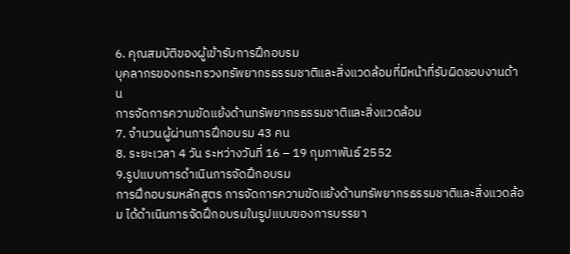6. คุณสมบัติของผู้เข้ารับการฝึกอบรม
บุคลากรของกระทรวงทรัพยากรธรรมชาติและสิ่งแวดล้อมที่มีหน้าที่รับผิดชอบงานด้าน
การจัดการความขัดแย้งด้านทรัพยากรธรรมชาติและสิ่งแวดล้อม
7. จำนวนผู้ผ่านการฝึกอบรม 43 คน
8. ระยะเวลา 4 วัน ระหว่างวันที่ 16 – 19 กุมภาพันธ์ 2552
9.รูปแบบการดำเนินการจัดฝึกอบรม
การฝึกอบรมหลักสูตร การจัดการความขัดแย้งด้านทรัพยากรธรรมชาติและสิ่งแวดล้อม ได้ดำเนินการจัดฝึกอบรมในรูปแบบของการบรรยา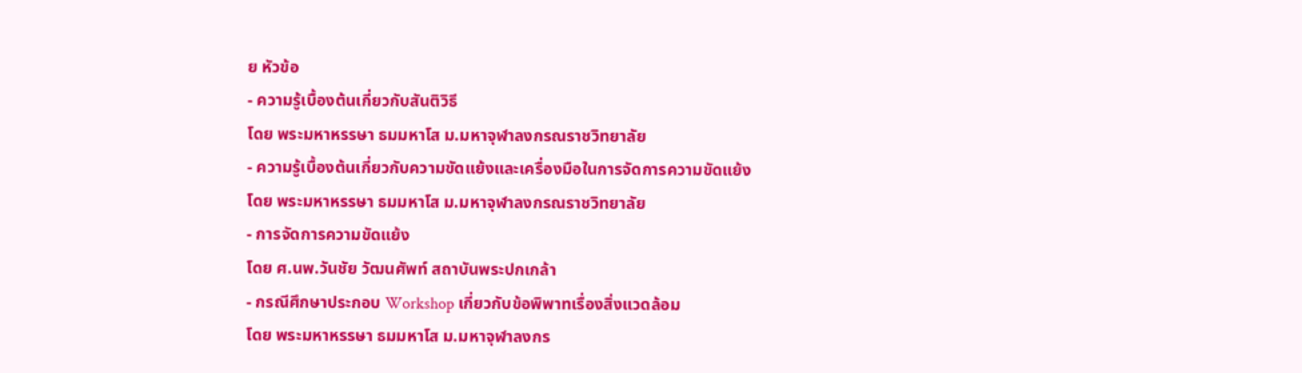ย หัวข้อ
- ความรู้เบื้องต้นเกี่ยวกับสันติวิธี
โดย พระมหาหรรษา ธมมหาโส ม.มหาจุฬาลงกรณราชวิทยาลัย
- ความรู้เบื้องต้นเกี่ยวกับความขัดแย้งและเครื่องมือในการจัดการความขัดแย้ง
โดย พระมหาหรรษา ธมมหาโส ม.มหาจุฬาลงกรณราชวิทยาลัย
- การจัดการความขัดแย้ง
โดย ศ.นพ.วันชัย วัฒนศัพท์ สถาบันพระปกเกล้า
- กรณีศึกษาประกอบ Workshop เกี่ยวกับข้อพิพาทเรื่องสิ่งแวดล้อม
โดย พระมหาหรรษา ธมมหาโส ม.มหาจุฬาลงกร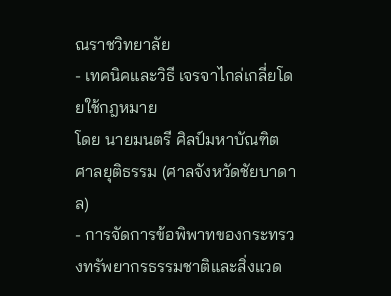ณราชวิทยาลัย
- เทคนิคและวิธี เจรจาไกล่เกลี่ยโดยใช้กฎหมาย
โดย นายมนตรี ศิลป์มหาบัณฑิต ศาลยุติธรรม (ศาลจังหวัดชัยบาดาล)
- การจัดการข้อพิพาทของกระทรวงทรัพยากรธรรมชาติและสิ่งแวด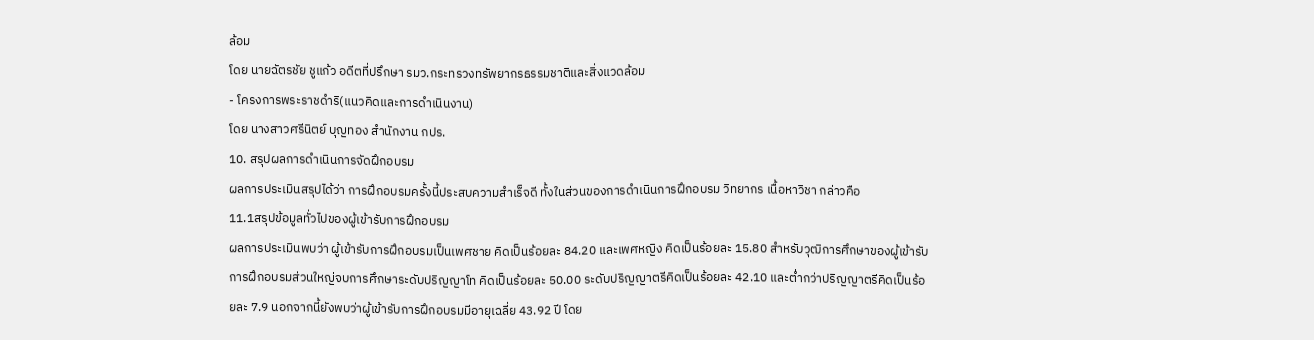ล้อม
โดย นายฉัตรชัย ชูแก้ว อดีตที่ปรึกษา รมว.กระทรวงทรัพยากรธรรมชาติและสิ่งแวดล้อม
- โครงการพระราชดำริ(แนวคิดและการดำเนินงาน)
โดย นางสาวศรีนิตย์ บุญทอง สำนักงาน กปร.
10. สรุปผลการดำเนินการจัดฝึกอบรม
ผลการประเมินสรุปได้ว่า การฝึกอบรมครั้งนี้ประสบความสำเร็จดี ทั้งในส่วนของการดำเนินการฝึกอบรม วิทยากร เนื้อหาวิชา กล่าวคือ
11.1สรุปข้อมูลทั่วไปของผู้เข้ารับการฝึกอบรม
ผลการประเมินพบว่า ผู้เข้ารับการฝึกอบรมเป็นเพศชาย คิดเป็นร้อยละ 84.20 และเพศหญิง คิดเป็นร้อยละ 15.80 สำหรับวุฒิการศึกษาของผู้เข้ารับการฝึกอบรมส่วนใหญ่จบการศึกษาระดับปริญญาโท คิดเป็นร้อยละ 50.00 ระดับปริญญาตรีคิดเป็นร้อยละ 42.10 และต่ำกว่าปริญญาตรีคิดเป็นร้อยละ 7.9 นอกจากนี้ยังพบว่าผู้เข้ารับการฝึกอบรมมีอายุเฉลี่ย 43.92 ปี โดย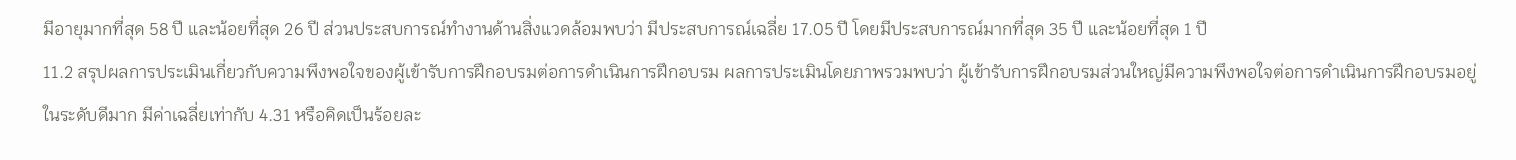มีอายุมากที่สุด 58 ปี และน้อยที่สุด 26 ปี ส่วนประสบการณ์ทำงานด้านสิ่งแวดล้อมพบว่า มีประสบการณ์เฉลี่ย 17.05 ปี โดยมีประสบการณ์มากที่สุด 35 ปี และน้อยที่สุด 1 ปี
11.2 สรุปผลการประเมินเกี่ยวกับความพึงพอใจของผู้เข้ารับการฝึกอบรมต่อการดำเนินการฝึกอบรม ผลการประเมินโดยภาพรวมพบว่า ผู้เข้ารับการฝึกอบรมส่วนใหญ่มีความพึงพอใจต่อการดำเนินการฝึกอบรมอยู่ในระดับดีมาก มีค่าเฉลี่ยเท่ากับ 4.31 หรือคิดเป็นร้อยละ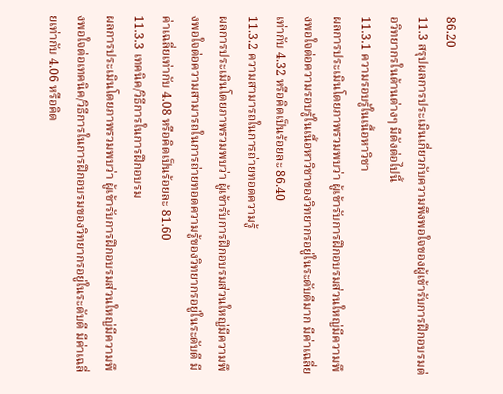86.20
11.3 สรุปผลการประเมินเกี่ยวกับความพึงพอใจของผู้เข้ารับการฝึกอบรมต่อวิทยากรในด้านต่างๆ มีดังต่อไปนี้
11.3.1 ความรอบรู้ในเนื้อหาวิชา
ผลการประเมินโดยภาพรวมพบว่า ผู้เข้ารับการฝึกอบรมส่วนใหญ่มีความพึงพอใจต่อความรอบรู้ในเนื้อหาวิชาของวิทยากรอยู่ในระดับดีมาก มีค่าเฉลี่ยเท่ากับ 4.32 หรือคิดเป็นร้อยละ 86.40
11.3.2 ความสามารถในการถ่ายทอดความรู้
ผลการประเมินโดยภาพรวมพบว่า ผู้เข้ารับการฝึกอบรมส่วนใหญ่มีความพึงพอใจต่อความสามารถในการถ่ายทอดความรู้ของวิทยากรอยู่ในระดับดี มีค่าเฉลี่ยเท่ากับ 4.08 หรือคิดเป็นร้อยละ 81.60
11.3.3 เทคนิค/วิธีการในการฝึกอบรม
ผลการประเมินโดยภาพรวมพบว่า ผู้เข้ารับการฝึกอบรมส่วนใหญ่มีความพึงพอใจต่อเทคนิค/วิธีการในการฝึกอบรมของวิทยากรอยู่ในระดับดี มีค่าเฉลี่ยเท่ากับ 4.06 หรือคิด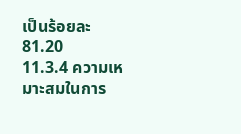เป็นร้อยละ 81.20
11.3.4 ความเหมาะสมในการ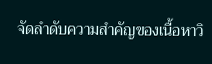จัดลำดับความสำคัญของเนื้อหาวิ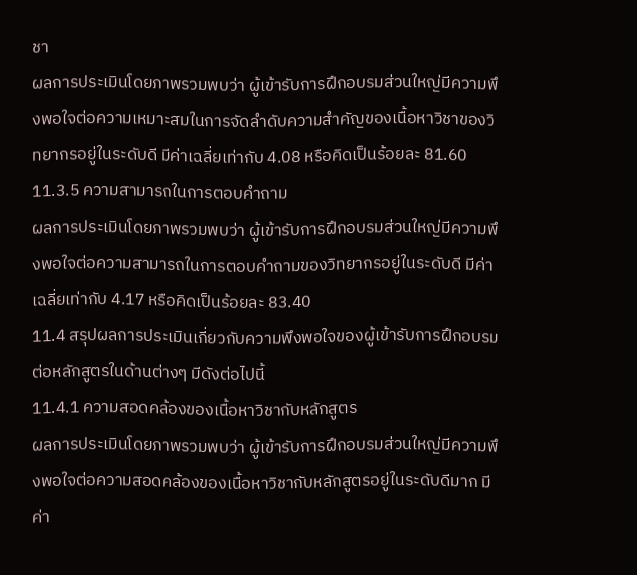ชา
ผลการประเมินโดยภาพรวมพบว่า ผู้เข้ารับการฝึกอบรมส่วนใหญ่มีความพึงพอใจต่อความเหมาะสมในการจัดลำดับความสำคัญของเนื้อหาวิชาของวิทยากรอยู่ในระดับดี มีค่าเฉลี่ยเท่ากับ 4.08 หรือคิดเป็นร้อยละ 81.60
11.3.5 ความสามารถในการตอบคำถาม
ผลการประเมินโดยภาพรวมพบว่า ผู้เข้ารับการฝึกอบรมส่วนใหญ่มีความพึงพอใจต่อความสามารถในการตอบคำถามของวิทยากรอยู่ในระดับดี มีค่าเฉลี่ยเท่ากับ 4.17 หรือคิดเป็นร้อยละ 83.40
11.4 สรุปผลการประเมินเกี่ยวกับความพึงพอใจของผู้เข้ารับการฝึกอบรมต่อหลักสูตรในด้านต่างๆ มีดังต่อไปนี้
11.4.1 ความสอดคล้องของเนื้อหาวิชากับหลักสูตร
ผลการประเมินโดยภาพรวมพบว่า ผู้เข้ารับการฝึกอบรมส่วนใหญ่มีความพึงพอใจต่อความสอดคล้องของเนื้อหาวิชากับหลักสูตรอยู่ในระดับดีมาก มีค่า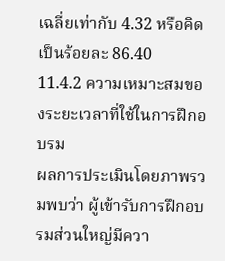เฉลี่ยเท่ากับ 4.32 หรือคิดเป็นร้อยละ 86.40
11.4.2 ความเหมาะสมของระยะเวลาที่ใช้ในการฝึกอบรม
ผลการประเมินโดยภาพรวมพบว่า ผู้เข้ารับการฝึกอบรมส่วนใหญ่มีควา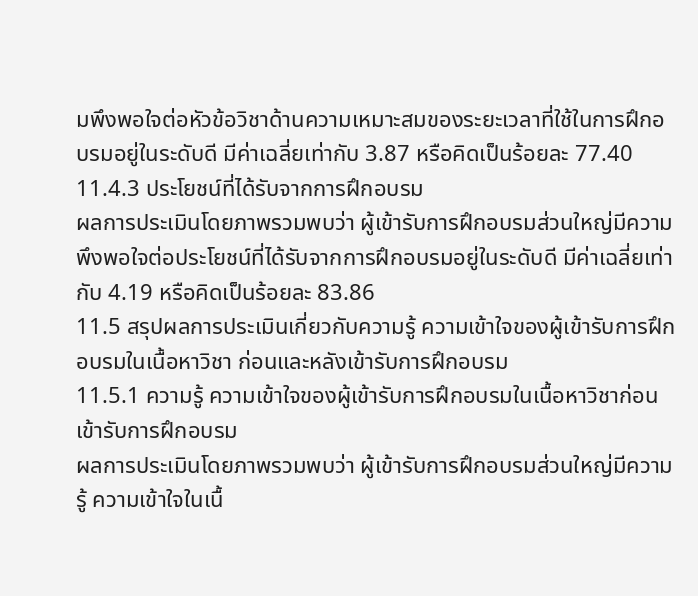มพึงพอใจต่อหัวข้อวิชาด้านความเหมาะสมของระยะเวลาที่ใช้ในการฝึกอบรมอยู่ในระดับดี มีค่าเฉลี่ยเท่ากับ 3.87 หรือคิดเป็นร้อยละ 77.40
11.4.3 ประโยชน์ที่ได้รับจากการฝึกอบรม
ผลการประเมินโดยภาพรวมพบว่า ผู้เข้ารับการฝึกอบรมส่วนใหญ่มีความพึงพอใจต่อประโยชน์ที่ได้รับจากการฝึกอบรมอยู่ในระดับดี มีค่าเฉลี่ยเท่ากับ 4.19 หรือคิดเป็นร้อยละ 83.86
11.5 สรุปผลการประเมินเกี่ยวกับความรู้ ความเข้าใจของผู้เข้ารับการฝึกอบรมในเนื้อหาวิชา ก่อนและหลังเข้ารับการฝึกอบรม
11.5.1 ความรู้ ความเข้าใจของผู้เข้ารับการฝึกอบรมในเนื้อหาวิชาก่อนเข้ารับการฝึกอบรม
ผลการประเมินโดยภาพรวมพบว่า ผู้เข้ารับการฝึกอบรมส่วนใหญ่มีความรู้ ความเข้าใจในเนื้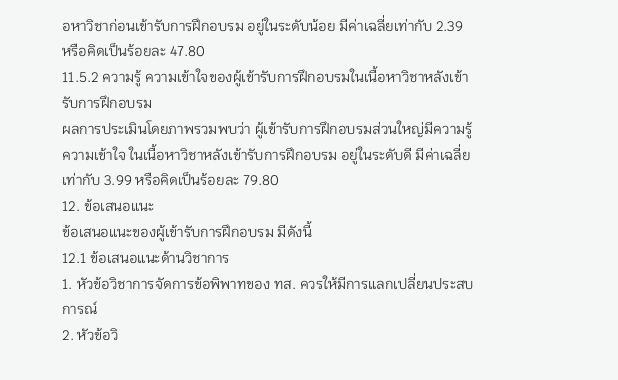อหาวิชาก่อนเข้ารับการฝึกอบรม อยู่ในระดับน้อย มีค่าเฉลี่ยเท่ากับ 2.39 หรือคิดเป็นร้อยละ 47.80
11.5.2 ความรู้ ความเข้าใจของผู้เข้ารับการฝึกอบรมในเนื้อหาวิชาหลังเข้ารับการฝึกอบรม
ผลการประเมินโดยภาพรวมพบว่า ผู้เข้ารับการฝึกอบรมส่วนใหญ่มีความรู้ ความเข้าใจ ในเนื้อหาวิชาหลังเข้ารับการฝึกอบรม อยู่ในระดับดี มีค่าเฉลี่ยเท่ากับ 3.99 หรือคิดเป็นร้อยละ 79.80
12. ข้อเสนอแนะ
ข้อเสนอแนะของผู้เข้ารับการฝึกอบรม มีดังนี้
12.1 ข้อเสนอแนะด้านวิชาการ
1. หัวข้อวิชาการจัดการข้อพิพาทของ ทส. ควรให้มีการแลกเปลี่ยนประสบการณ์
2. หัวข้อวิ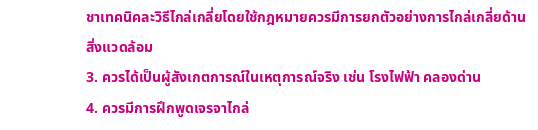ชาเทคนิคละวิธีไกล่เกลี่ยโดยใช้กฎหมายควรมีการยกตัวอย่างการไกล่เกลี่ยด้านสิ่งแวดล้อม
3. ควรได้เป็นผู้สังเกตการณ์ในเหตุการณ์จริง เช่น โรงไฟฟ้า คลองด่าน
4. ควรมีการฝึกพูดเจรจาไกล่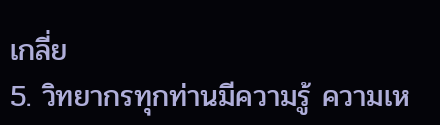เกลี่ย
5. วิทยากรทุกท่านมีความรู้ ความเห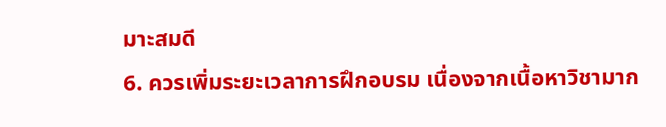มาะสมดี
6. ควรเพิ่มระยะเวลาการฝึกอบรม เนื่องจากเนื้อหาวิชามาก